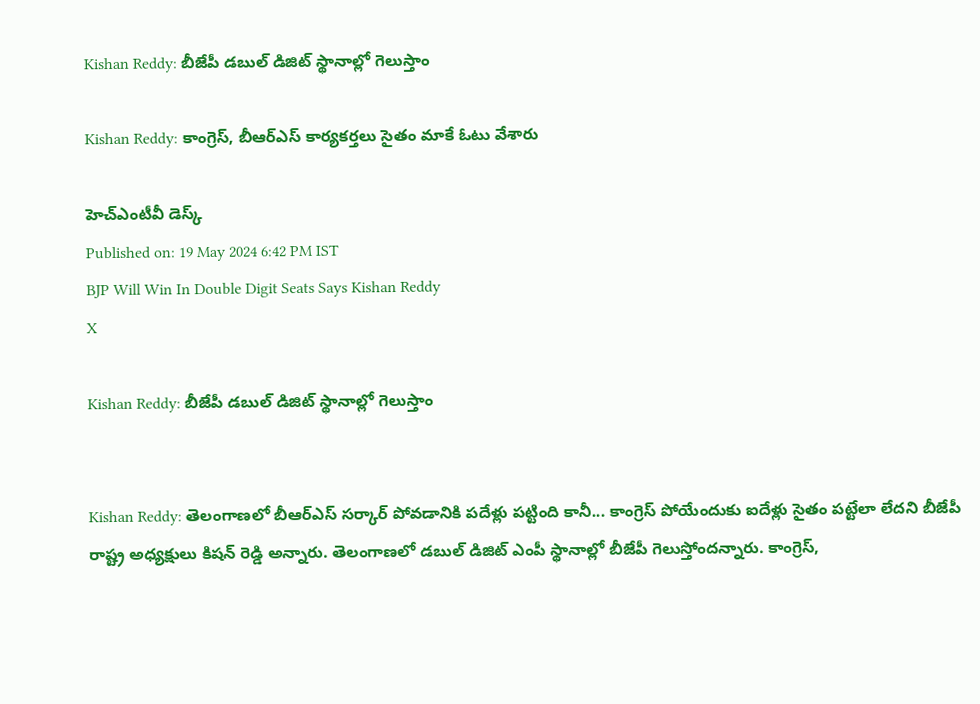Kishan Reddy: బీజేపీ డబుల్ డిజిట్ స్థానాల్లో గెలుస్తాం

Kishan Reddy: కాంగ్రెస్, బీఆర్ఎస్ కార్యకర్తలు సైతం మాకే ఓటు వేశారు

హెచ్ఎంటీవీ డెస్క్
Published on: 19 May 2024 6:42 PM IST
BJP Will Win In Double Digit Seats Says Kishan Reddy
X

Kishan Reddy: బీజేపీ డబుల్ డిజిట్ స్థానాల్లో గెలుస్తాం


Kishan Reddy: తెలంగాణలో బీఆర్ఎస్ సర్కార్ పోవడానికి పదేళ్లు పట్టింది కానీ... కాంగ్రెస్ పోయేందుకు ఐదేళ్లు సైతం పట్టేలా లేదని బీజేపీ రాష్ట్ర అధ్యక్షులు కిషన్ రెడ్డి అన్నారు. తెలంగాణలో డబుల్ డిజిట్ ఎంపీ స్థానాల్లో బీజేపీ గెలుస్తోందన్నారు. కాంగ్రెస్,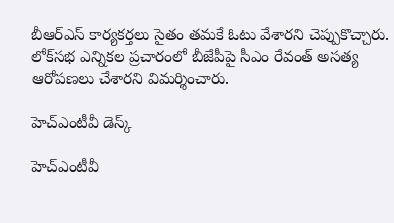బీఆర్ఎస్ కార్యకర్తలు సైతం తమకే ఓటు వేశారని చెప్పుకొచ్చారు. లోక్‌సభ ఎన్నికల ప్రచారంలో బీజేపీపై సీఎం రేవంత్ అసత్య ఆరోపణలు చేశారని విమర్శించారు.

హెచ్ఎంటీవీ డెస్క్

హెచ్ఎంటీవీ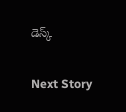డెస్క్

Next Story